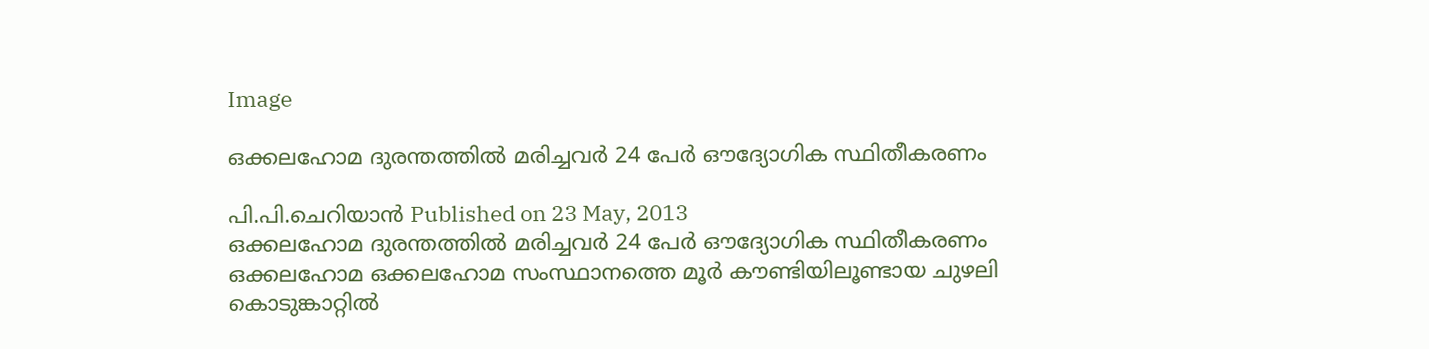Image

ഒക്കലഹോമ ദുരന്തത്തില്‍ മരിച്ചവര്‍ 24 പേര്‍ ഔദ്യോഗിക സ്ഥിതീകരണം

പി.പി.ചെറിയാന്‍ Published on 23 May, 2013
ഒക്കലഹോമ ദുരന്തത്തില്‍ മരിച്ചവര്‍ 24 പേര്‍ ഔദ്യോഗിക സ്ഥിതീകരണം
ഒക്കലഹോമ ഒക്കലഹോമ സംസ്ഥാനത്തെ മൂര്‍ കൗണ്ടിയിലൂണ്ടായ ചുഴലി കൊടുങ്കാറ്റില്‍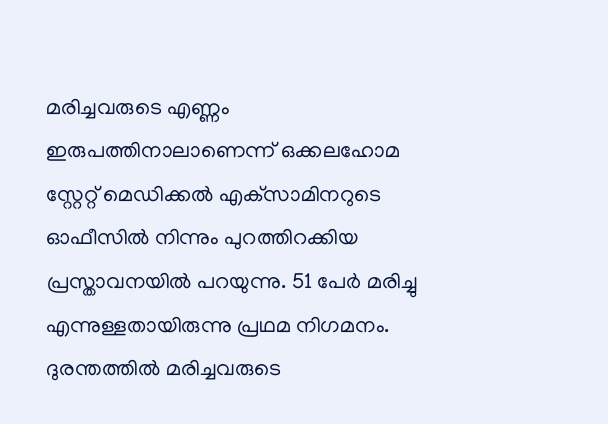മരിച്ചവരുടെ എണ്ണം ഇരുപത്തിനാലാണെന്ന് ഒക്കലഹോമ സ്റ്റേറ്റ് മെഡിക്കല്‍ എക്‌സാമിനറുടെ ഓഫീസില്‍ നിന്നും പുറത്തിറക്കിയ പ്രസ്താവനയില്‍ പറയുന്നു. 51 പേര്‍ മരിച്ചു എന്നുള്ളതായിരുന്നു പ്രഥമ നിഗമനം. ദുരന്തത്തില്‍ മരിച്ചവരുടെ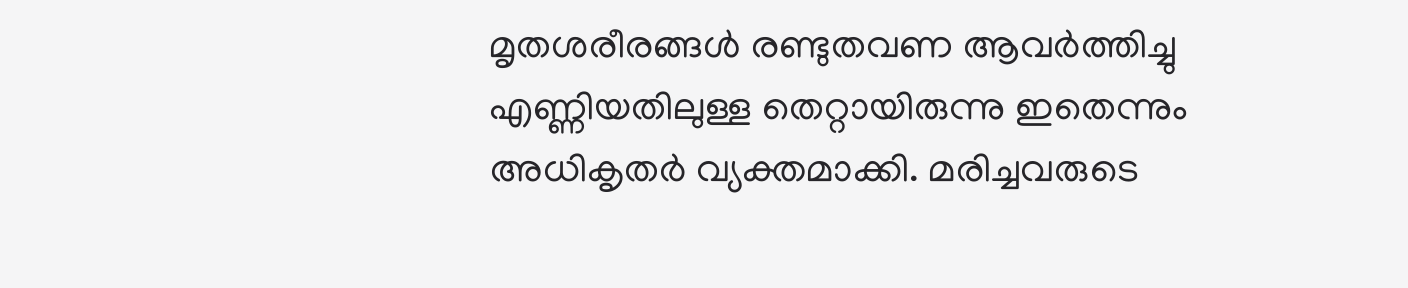മൃതശരീരങ്ങള്‍ രണ്ടുതവണ ആവര്‍ത്തിച്ചു എണ്ണിയതിലുള്ള തെറ്റായിരുന്നു ഇതെന്നും അധികൃതര്‍ വ്യക്തമാക്കി. മരിച്ചവരുടെ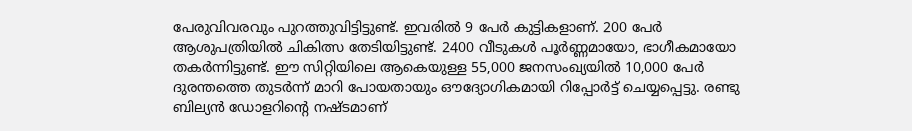പേരുവിവരവും പുറത്തുവിട്ടിട്ടുണ്ട്. ഇവരില്‍ 9 പേര്‍ കുട്ടികളാണ്. 200 പേര്‍ ആശുപത്രിയില്‍ ചികിത്സ തേടിയിട്ടുണ്ട്. 2400 വീടുകള്‍ പൂര്‍ണ്ണമായോ, ഭാഗീകമായോ തകര്‍ന്നിട്ടുണ്ട്. ഈ സിറ്റിയിലെ ആകെയുള്ള 55,000 ജനസംഖ്യയില്‍ 10,000 പേര്‍ ദുരന്തത്തെ തുടര്‍ന്ന് മാറി പോയതായും ഔദ്യോഗികമായി റിപ്പോര്‍ട്ട് ചെയ്യപ്പെട്ടു. രണ്ടു ബില്യന്‍ ഡോളറിന്റെ നഷ്ടമാണ്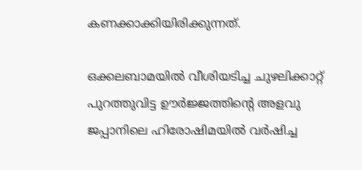കണക്കാക്കിയിരിക്കുന്നത്.

ഒക്കലബാമയില്‍ വീശിയടിച്ച ചുഴലിക്കാറ്റ് പുറത്തുവിട്ട ഊര്‍ജ്ജത്തിന്റെ അളവു ജപ്പാനിലെ ഹിരോഷിമയില്‍ വര്‍ഷിച്ച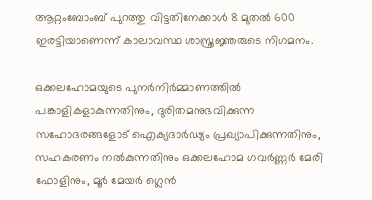ആറ്റംബോംബ് പുറത്തു വിട്ടതിനേക്കാള്‍ 8 മുതല്‍ 600 ഇരട്ടിയാണെന്ന് കാലാവസ്ഥ ശാസ്ത്രജ്ഞരുടെ നിഗമനം.

ഒക്കലഹോമയുടെ പുനര്‍നിര്‍മ്മാണത്തില്‍ പങ്കാളികളാകുന്നതിനും, ദുരിതമനുഭവിക്കുന്ന സഹോദരങ്ങളോട് ഐക്യദാര്‍ഢ്യം പ്രഖ്യാപിക്കുന്നതിനും, സഹകരണം നല്‍കുന്നതിനും ഒക്കലഹോമ ഗവര്‍ണ്ണര്‍ മേരി ഫോളിനും, മൂര്‍ മേയര്‍ ഗ്ലെന്‍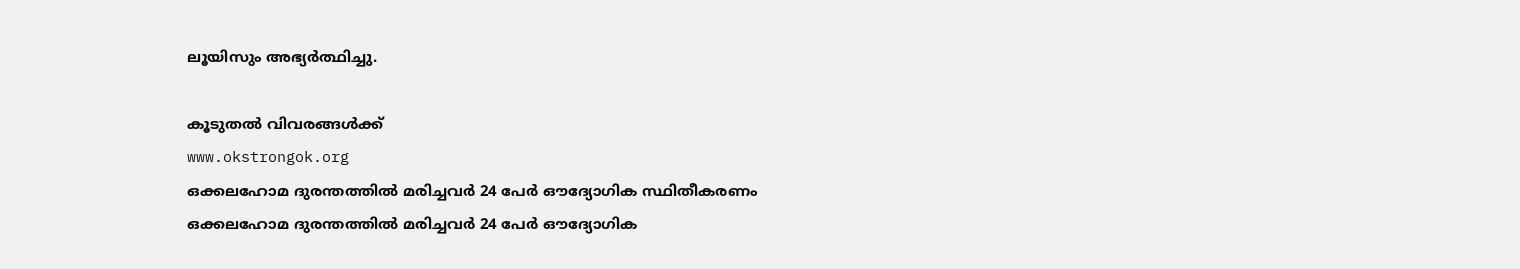ലൂയിസും അഭ്യര്‍ത്ഥിച്ചു.

കൂടുതല്‍ വിവരങ്ങള്‍ക്ക്
www.okstrongok.org
ഒക്കലഹോമ ദുരന്തത്തില്‍ മരിച്ചവര്‍ 24 പേര്‍ ഔദ്യോഗിക സ്ഥിതീകരണം
ഒക്കലഹോമ ദുരന്തത്തില്‍ മരിച്ചവര്‍ 24 പേര്‍ ഔദ്യോഗിക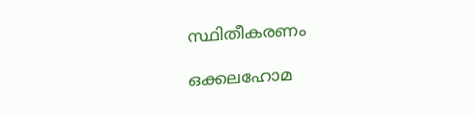സ്ഥിതീകരണം

ഒക്കലഹോമ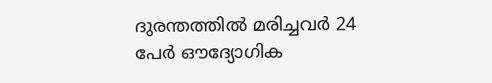ദുരന്തത്തില്‍ മരിച്ചവര്‍ 24 പേര്‍ ഔദ്യോഗിക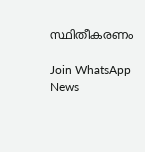സ്ഥിതീകരണം

Join WhatsApp News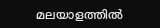മലയാളത്തില്‍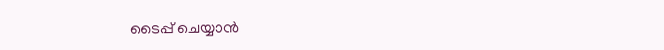ടൈപ്പ് ചെയ്യാന്‍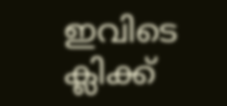ഇവിടെ ക്ലിക്ക്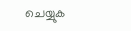ചെയ്യുക